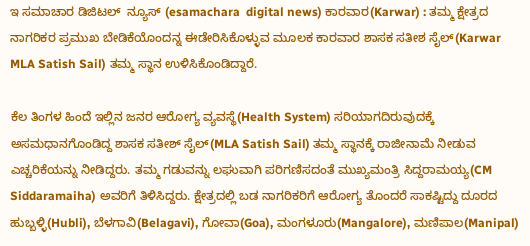ಇ ಸಮಾಚಾರ ಡಿಜಿಟಲ್  ನ್ಯೂಸ್ (esamachara  digital news) ಕಾರವಾರ(Karwar) : ತಮ್ಮ ಕ್ಷೇತ್ರದ ನಾಗರಿಕರ ಪ್ರಮುಖ ಬೇಡಿಕೆಯೊಂದನ್ನ ಈಡೇರಿಸಿಕೊಳ್ಳುವ ಮೂಲಕ ಕಾರವಾರ ಶಾಸಕ ಸತೀಶ ಸೈಲ್(Karwar MLA Satish Sail) ತಮ್ಮ ಸ್ಥಾನ ಉಳಿಸಿಕೊಂಡಿದ್ದಾರೆ.

ಕೆಲ ತಿಂಗಳ ಹಿಂದೆ ಇಲ್ಲಿನ ಜನರ ಆರೋಗ್ಯ ವ್ಯವಸ್ಥೆ(Health System) ಸರಿಯಾಗದಿರುವುದಕ್ಕೆ ಅಸಮಧಾನಗೊಂಡಿದ್ದ ಶಾಸಕ ಸತೀಶ್ ‌ಸೈಲ್(MLA Satish Sail) ತಮ್ಮ ಸ್ಥಾನಕ್ಕೆ ರಾಜೀನಾಮೆ ನೀಡುವ ಎಚ್ಚರಿಕೆಯನ್ನು ನೀಡಿದ್ದರು. ತಮ್ಮ ಗಡುವನ್ನು ಲಘುವಾಗಿ ಪರಿಗಣಿಸದಂತೆ ಮುಖ್ಯಮಂತ್ರಿ ಸಿದ್ದರಾಮಯ್ಯ(CM Siddaramaiha) ಅವರಿಗೆ ತಿಳಿಸಿದ್ದರು. ಕ್ಷೇತ್ರದಲ್ಲಿ ಬಡ ನಾಗರಿಕರಿಗೆ ಆರೋಗ್ಯ ತೊಂದರೆ ಸಾಕಷ್ಟಿದ್ದು ದೂರದ ಹುಬ್ಬಳ್ಳಿ(Hubli), ಬೆಳಗಾವಿ(Belagavi), ಗೋವಾ(Goa), ಮಂಗಳೂರು(Mangalore), ಮಣಿಪಾಲ(Manipal)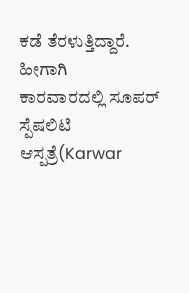ಕಡೆ ತೆರಳುತ್ತಿದ್ದಾರೆ. ಹೀಗಾಗಿ ಕಾರವಾರದಲ್ಲಿ ‌ಸೂಪರ್ ಸ್ಪೆಷಲಿಟಿ ಆಸ್ಪತ್ರೆ(Karwar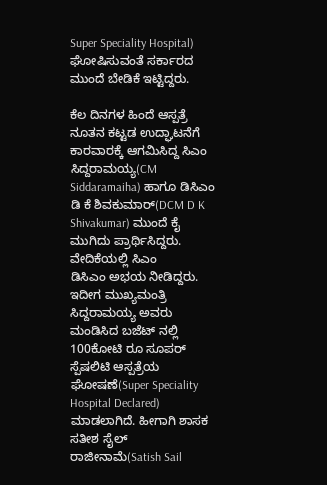Super Speciality Hospital) ಘೋಷಿಸುವಂತೆ ಸರ್ಕಾರದ ಮುಂದೆ ಬೇಡಿಕೆ ಇಟ್ಟಿದ್ದರು.

ಕೆಲ ದಿನಗಳ ಹಿಂದೆ ಆಸ್ಪತ್ರೆ ನೂತನ ಕಟ್ಟಡ ಉದ್ಘಾಟನೆಗೆ ಕಾರವಾರಕ್ಕೆ ಆಗಮಿಸಿದ್ದ ಸಿಎಂ ಸಿದ್ದರಾಮಯ್ಯ(CM Siddaramaiha) ಹಾಗೂ‌ ಡಿಸಿಎಂ ಡಿ ಕೆ ಶಿವಕುಮಾರ್(DCM D K Shivakumar) ಮುಂದೆ ಕೈ ಮುಗಿದು ಪ್ರಾರ್ಥಿಸಿದ್ದರು. ವೇದಿಕೆಯಲ್ಲಿ ಸಿಎಂ ಡಿಸಿಎಂ ‌ಅಭಯ ನೀಡಿದ್ದರು. ಇದೀಗ ಮುಖ್ಯಮಂತ್ರಿ ಸಿದ್ದರಾಮಯ್ಯ ಅವರು ಮಂಡಿಸಿದ ಬಜೆಟ್ ನಲ್ಲಿ 100ಕೋಟಿ‌ ರೂ ಸೂಪರ್ ಸ್ಪೆಷಲಿಟಿ ಆಸ್ಪತ್ರೆಯ ಘೋಷಣೆ(Super Speciality Hospital Declared) ಮಾಡಲಾಗಿದೆ. ಹೀಗಾಗಿ ‌ಶಾಸಕ ಸತೀಶ ಸೈಲ್ ರಾಜೀನಾಮೆ(Satish Sail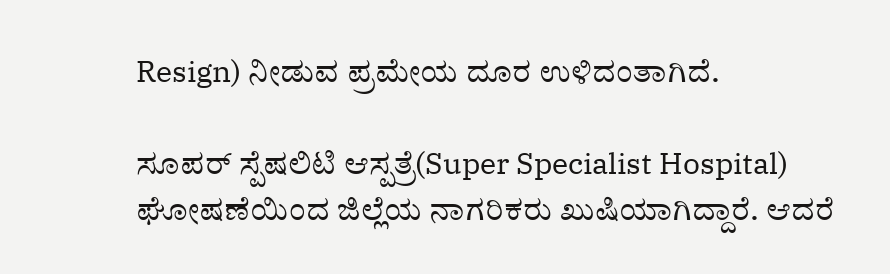Resign) ನೀಡುವ ಪ್ರಮೇಯ‌ ದೂರ ಉಳಿದಂತಾಗಿದೆ.

ಸೂಪರ್ ಸ್ಪೆಷಲಿಟಿ ಆಸ್ಪತ್ರೆ(Super Specialist Hospital) ಘೋಷಣೆಯಿಂದ ಜಿಲ್ಲೆಯ ನಾಗರಿಕರು ಖುಷಿಯಾಗಿದ್ದಾರೆ. ಆದರೆ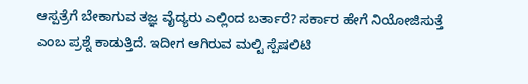ಆಸ್ಪತ್ರೆಗೆ ಬೇಕಾಗುವ ತಜ್ಞ ವೈದ್ಯರು ಎಲ್ಲಿಂದ ಬರ್ತಾರೆ? ಸರ್ಕಾರ ಹೇಗೆ ನಿಯೋಜಿಸುತ್ತೆ ಎಂಬ ಪ್ರಶ್ನೆ ಕಾಡುತ್ತಿದೆ. ಇದೀಗ ಆಗಿರುವ ಮಲ್ಟಿ ಸ್ಪೆಷಲಿಟಿ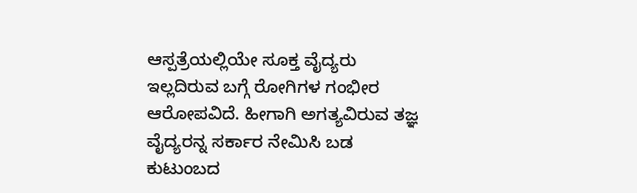ಆಸ್ಪತ್ರೆಯಲ್ಲಿಯೇ ಸೂಕ್ತ ವೈದ್ಯರು‌ ಇಲ್ಲದಿರುವ ಬಗ್ಗೆ ರೋಗಿಗಳ ಗಂಭೀರ ಆರೋಪವಿದೆ. ಹೀಗಾಗಿ ಅಗತ್ಯವಿರುವ ತಜ್ಞ ವೈದ್ಯರನ್ನ ಸರ್ಕಾರ ನೇಮಿಸಿ‌ ಬಡ ಕುಟುಂಬದ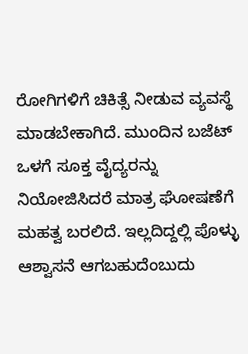ರೋಗಿಗಳಿಗೆ ಚಿಕಿತ್ಸೆ ನೀಡುವ ವ್ಯವಸ್ಥೆ ಮಾಡಬೇಕಾಗಿದೆ. ಮುಂದಿನ ಬಜೆಟ್ ಒಳಗೆ ಸೂಕ್ತ ವೈದ್ಯರನ್ನು ನಿಯೋಜಿಸಿದರೆ ಮಾತ್ರ ಘೋಷಣೆಗೆ ಮಹತ್ವ ಬರಲಿದೆ. ಇಲ್ಲದಿದ್ದಲ್ಲಿ ಪೊಳ್ಳು ಆಶ್ವಾಸನೆ ಆಗಬಹುದೆಂಬುದು‌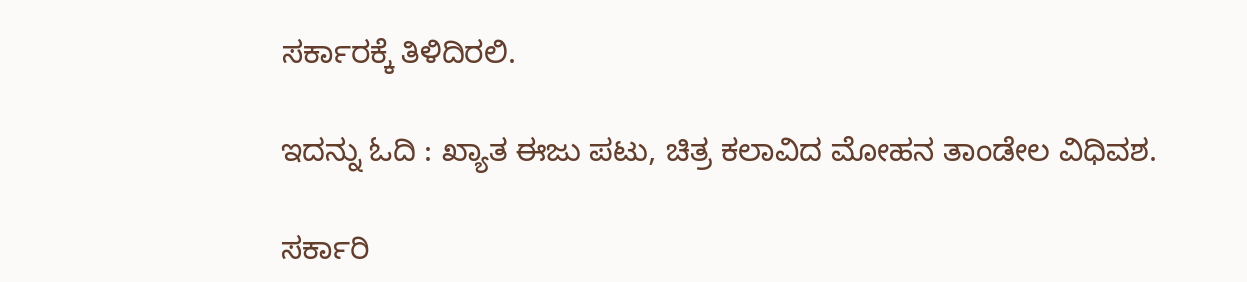ಸರ್ಕಾರಕ್ಕೆ ತಿಳಿದಿರಲಿ.

ಇದನ್ನು ಓದಿ : ಖ್ಯಾತ ಈಜು ಪಟು, ಚಿತ್ರ ಕಲಾವಿದ ಮೋಹನ ತಾಂಡೇಲ ವಿಧಿವಶ.

ಸರ್ಕಾರಿ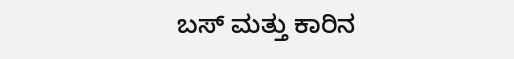ಬಸ್ ಮತ್ತು ಕಾರಿನ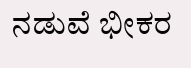ನಡುವೆ ಭೀಕರ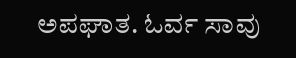ಅಪಘಾತ. ಓರ್ವ ಸಾವು